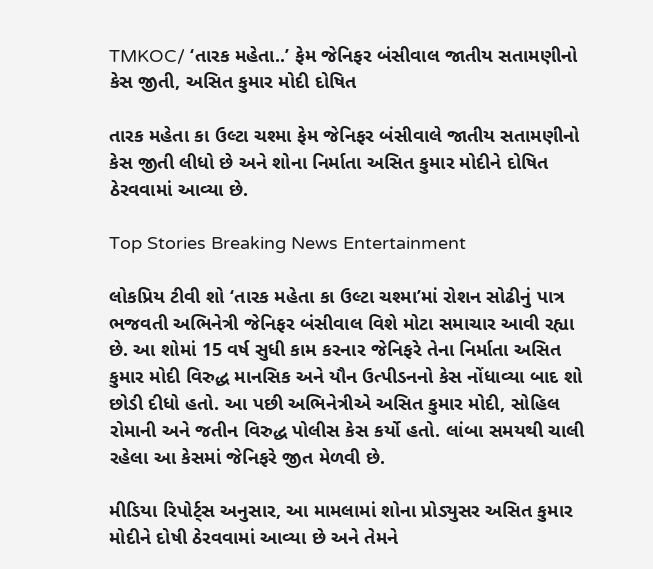TMKOC/ ‘તારક મહેતા..’ ફેમ જેનિફર બંસીવાલ જાતીય સતામણીનો કેસ જીતી, અસિત કુમાર મોદી દોષિત

તારક મહેતા કા ઉલ્ટા ચશ્મા ફેમ જેનિફર બંસીવાલે જાતીય સતામણીનો કેસ જીતી લીધો છે અને શોના નિર્માતા અસિત કુમાર મોદીને દોષિત ઠેરવવામાં આવ્યા છે.

Top Stories Breaking News Entertainment

લોકપ્રિય ટીવી શો ‘તારક મહેતા કા ઉલ્ટા ચશ્મા’માં રોશન સોઢીનું પાત્ર ભજવતી અભિનેત્રી જેનિફર બંસીવાલ વિશે મોટા સમાચાર આવી રહ્યા છે. આ શોમાં 15 વર્ષ સુધી કામ કરનાર જેનિફરે તેના નિર્માતા અસિત કુમાર મોદી વિરુદ્ધ માનસિક અને યૌન ઉત્પીડનનો કેસ નોંધાવ્યા બાદ શો છોડી દીધો હતો. આ પછી અભિનેત્રીએ અસિત કુમાર મોદી, સોહિલ રોમાની અને જતીન વિરુદ્ધ પોલીસ કેસ કર્યો હતો. લાંબા સમયથી ચાલી રહેલા આ કેસમાં જેનિફરે જીત મેળવી છે.

મીડિયા રિપોર્ટ્સ અનુસાર, આ મામલામાં શોના પ્રોડ્યુસર અસિત કુમાર મોદીને દોષી ઠેરવવામાં આવ્યા છે અને તેમને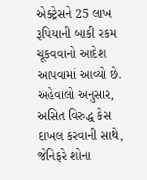એક્ટ્રેસને 25 લાખ રૂપિયાની બાકી રકમ ચૂકવવાનો આદેશ આપવામાં આવ્યો છે. અહેવાલો અનુસાર, અસિત વિરુદ્ધ કેસ દાખલ કરવાની સાથે, જેનિફરે શોના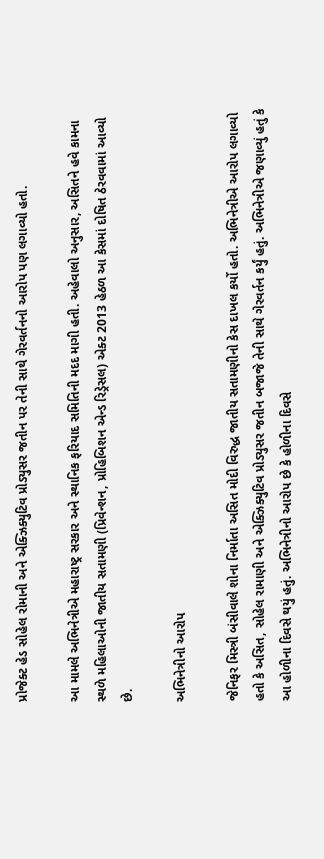પ્રોજેક્ટ હેડ સોહેલ રોમાની અને એક્ઝિક્યુટિવ પ્રોડ્યુસર જતીન પર તેની સાથે ગેરવર્તનનો આરોપ પણ લગાવ્યો હતો.

આ મામલે અભિનેત્રીએ મહારાષ્ટ્ર સરકાર અને સ્થાનિક ફરિયાદ સમિતિની મદદ માગી હતી. અહેવાલો અનુસાર, અસિતને હવે કામના સ્થળે મહિલાઓની જાતીય સતામણી (પ્રિવેન્શન, પ્રોહિબિશન એન્ડ રિડ્રેસલ) એક્ટ 2013 હેઠળ આ કેસમાં દોષિત ઠેરવવામાં આવ્યો છે.

અભિનેત્રીનો આરોપ

જેનિફર મિસ્ત્રી બંસીવાલે શોના નિર્માતા અસિત મોદી વિરુદ્ધ જાતીય સતામણીનો કેસ દાખલ કર્યો હતો. અભિનેત્રીએ આરોપ લગાવ્યો હતો કે અસિત, સોહેલ રામાણી અને એક્ઝિક્યુટિવ પ્રોડ્યુસર જતીન બજાજે તેની સાથે ગેરવર્તન કર્યું હતું. અભિનેત્રીએ જણાવ્યું હતું કે આ હોળીના દિવસે થયું હતું. અભિનેત્રીનો આરોપ છે કે હોળીના દિવસે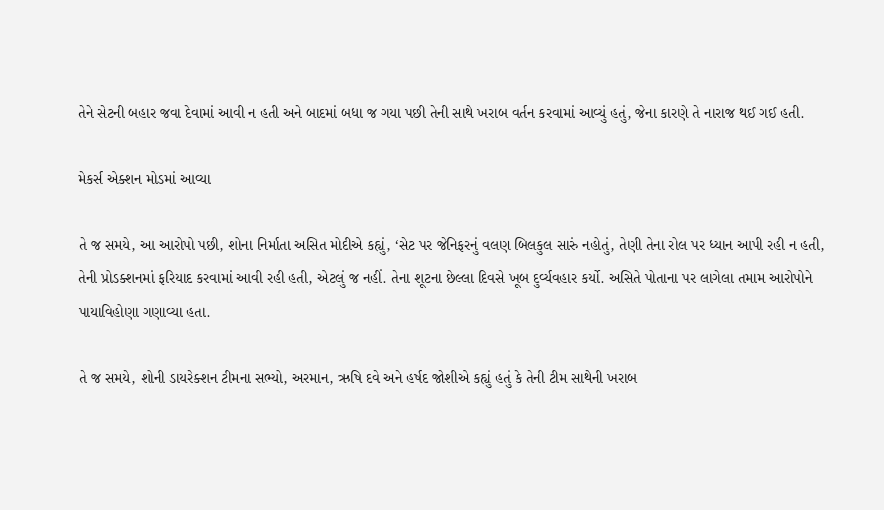તેને સેટની બહાર જવા દેવામાં આવી ન હતી અને બાદમાં બધા જ ગયા પછી તેની સાથે ખરાબ વર્તન કરવામાં આવ્યું હતું, જેના કારણે તે નારાજ થઈ ગઈ હતી.

મેકર્સ એક્શન મોડમાં આવ્યા

તે જ સમયે, આ આરોપો પછી, શોના નિર્માતા અસિત મોદીએ કહ્યું, ‘સેટ પર જેનિફરનું વલણ બિલકુલ સારું નહોતું, તેણી તેના રોલ પર ધ્યાન આપી રહી ન હતી, તેની પ્રોડક્શનમાં ફરિયાદ કરવામાં આવી રહી હતી, એટલું જ નહીં. તેના શૂટના છેલ્લા દિવસે ખૂબ દુર્વ્યવહાર કર્યો. અસિતે પોતાના પર લાગેલા તમામ આરોપોને પાયાવિહોણા ગણાવ્યા હતા.

તે જ સમયે, શોની ડાયરેક્શન ટીમના સભ્યો, અરમાન, ઋષિ દવે અને હર્ષદ જોશીએ કહ્યું હતું કે તેની ટીમ સાથેની ખરાબ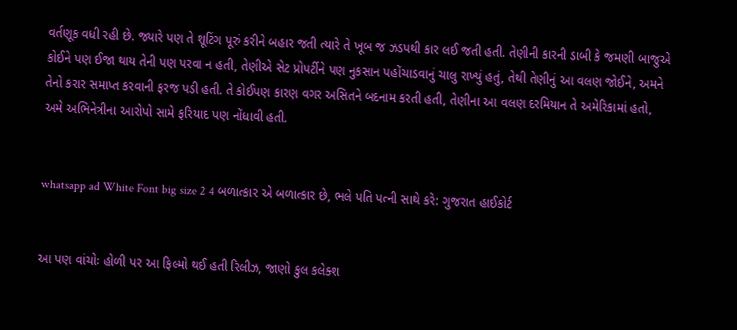વર્તણૂક વધી રહી છે. જ્યારે પણ તે શૂટિંગ પૂરું કરીને બહાર જતી ત્યારે તે ખૂબ જ ઝડપથી કાર લઈ જતી હતી. તેણીની કારની ડાબી કે જમણી બાજુએ કોઈને પણ ઈજા થાય તેની પણ પરવા ન હતી, તેણીએ સેટ પ્રોપર્ટીને પણ નુકસાન પહોંચાડવાનું ચાલુ રાખ્યું હતું, તેથી તેણીનું આ વલણ જોઈને, અમને તેનો કરાર સમાપ્ત કરવાની ફરજ પડી હતી. તે કોઈપણ કારણ વગર અસિતને બદનામ કરતી હતી, તેણીના આ વલણ દરમિયાન તે અમેરિકામાં હતો, અમે અભિનેત્રીના આરોપો સામે ફરિયાદ પણ નોંધાવી હતી.


whatsapp ad White Font big size 2 4 બળાત્કાર એ બળાત્કાર છે, ભલે પતિ પત્ની સાથે કરે: ગુજરાત હાઈકોર્ટ


આ પણ વાંચોઃ હોળી પર આ ફિલ્મો થઈ હતી રિલીઝ, જાણો કુલ કલેક્શ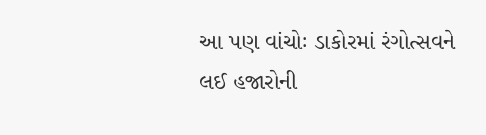આ પણ વાંચોઃ ડાકોરમાં રંગોત્સવને લઈ હજારોની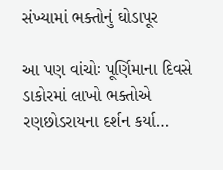સંખ્યામાં ભક્તોનું ઘોડાપૂર

આ પણ વાંચોઃ પૂર્ણિમાના દિવસે ડાકોરમાં લાખો ભક્તોએ રણછોડરાયના દર્શન કર્યા…